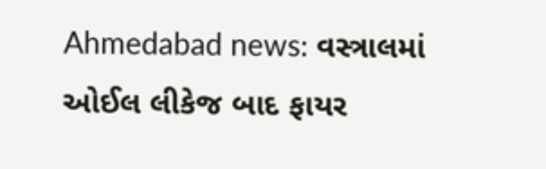Ahmedabad news: વસ્ત્રાલમાં ઓઈલ લીકેજ બાદ ફાયર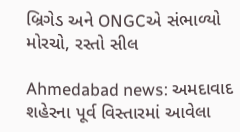બ્રિગેડ અને ONGCએ સંભાળ્યો મોરચો, રસ્તો સીલ

Ahmedabad news: અમદાવાદ શહેરના પૂર્વ વિસ્તારમાં આવેલા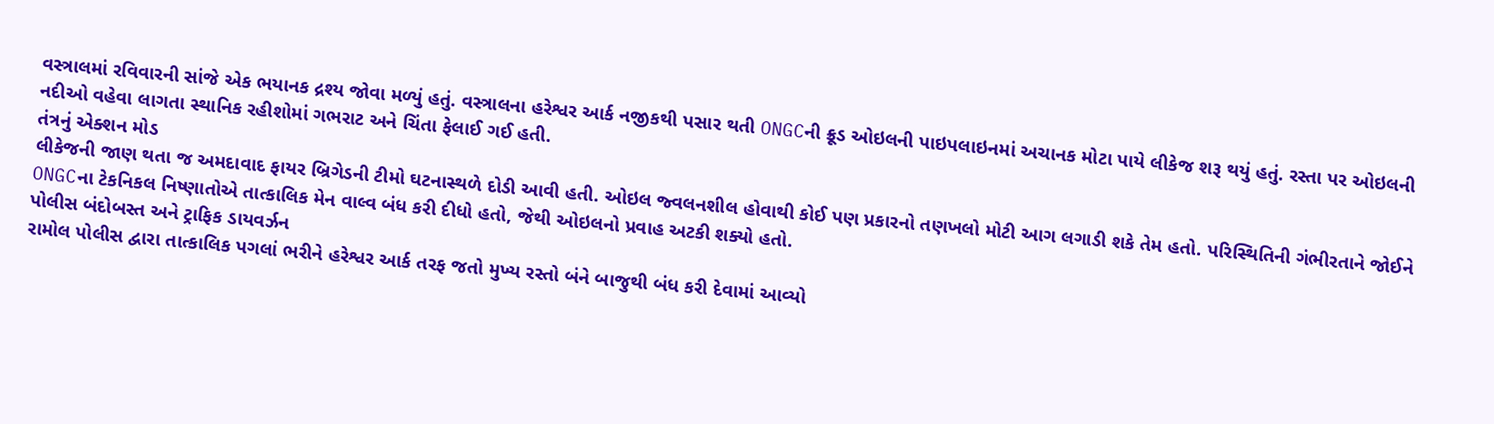વસ્ત્રાલમાં રવિવારની સાંજે એક ભયાનક દ્રશ્ય જોવા મળ્યું હતું. વસ્ત્રાલના હરેશ્વર આર્ક નજીકથી પસાર થતી ONGCની ક્રૂડ ઓઇલની પાઇપલાઇનમાં અચાનક મોટા પાયે લીકેજ શરૂ થયું હતું. રસ્તા પર ઓઇલની નદીઓ વહેવા લાગતા સ્થાનિક રહીશોમાં ગભરાટ અને ચિંતા ફેલાઈ ગઈ હતી.
તંત્રનું એક્શન મોડ
લીકેજની જાણ થતા જ અમદાવાદ ફાયર બ્રિગેડની ટીમો ઘટનાસ્થળે દોડી આવી હતી. ઓઇલ જ્વલનશીલ હોવાથી કોઈ પણ પ્રકારનો તણખલો મોટી આગ લગાડી શકે તેમ હતો. પરિસ્થિતિની ગંભીરતાને જોઈને ONGCના ટેકનિકલ નિષ્ણાતોએ તાત્કાલિક મેન વાલ્વ બંધ કરી દીધો હતો, જેથી ઓઇલનો પ્રવાહ અટકી શક્યો હતો.
પોલીસ બંદોબસ્ત અને ટ્રાફિક ડાયવર્ઝન
રામોલ પોલીસ દ્વારા તાત્કાલિક પગલાં ભરીને હરેશ્વર આર્ક તરફ જતો મુખ્ય રસ્તો બંને બાજુથી બંધ કરી દેવામાં આવ્યો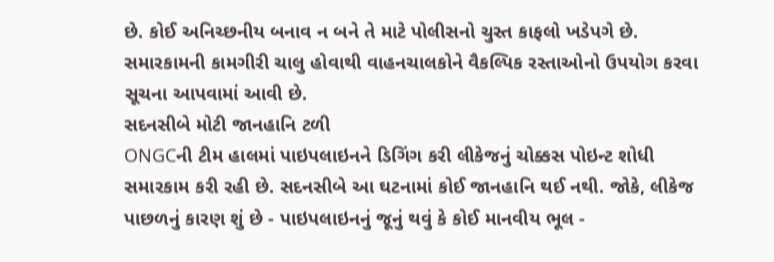છે. કોઈ અનિચ્છનીય બનાવ ન બને તે માટે પોલીસનો ચુસ્ત કાફલો ખડેપગે છે. સમારકામની કામગીરી ચાલુ હોવાથી વાહનચાલકોને વૈકલ્પિક રસ્તાઓનો ઉપયોગ કરવા સૂચના આપવામાં આવી છે.
સદનસીબે મોટી જાનહાનિ ટળી
ONGCની ટીમ હાલમાં પાઇપલાઇનને ડિગિંગ કરી લીકેજનું ચોક્કસ પોઇન્ટ શોધી સમારકામ કરી રહી છે. સદનસીબે આ ઘટનામાં કોઈ જાનહાનિ થઈ નથી. જોકે, લીકેજ પાછળનું કારણ શું છે - પાઇપલાઇનનું જૂનું થવું કે કોઈ માનવીય ભૂલ -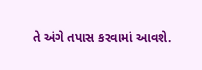તે અંગે તપાસ કરવામાં આવશે.